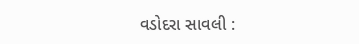વડોદરા સાવલી :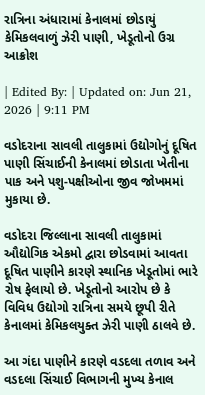રાત્રિના અંધારામાં કેનાલમાં છોડાયું કેમિકલવાળું ઝેરી પાણી, ખેડૂતોનો ઉગ્ર આક્રોશ

| Edited By: | Updated on: Jun 21, 2026 | 9:11 PM

વડોદરાના સાવલી તાલુકામાં ઉદ્યોગોનું દૂષિત પાણી સિંચાઈની કેનાલમાં છોડાતા ખેતીના પાક અને પશુ-પક્ષીઓના જીવ જોખમમાં મુકાયા છે.

વડોદરા જિલ્લાના સાવલી તાલુકામાં ઔદ્યોગિક એકમો દ્વારા છોડવામાં આવતા દૂષિત પાણીને કારણે સ્થાનિક ખેડૂતોમાં ભારે રોષ ફેલાયો છે. ખેડૂતોનો આરોપ છે કે વિવિધ ઉદ્યોગો રાત્રિના સમયે છૂપી રીતે કેનાલમાં કેમિકલયુક્ત ઝેરી પાણી ઠાલવે છે.

આ ગંદા પાણીને કારણે વડદલા તળાવ અને વડદલા સિંચાઈ વિભાગની મુખ્ય કેનાલ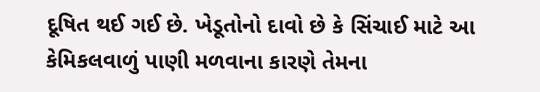દૂષિત થઈ ગઈ છે. ખેડૂતોનો દાવો છે કે સિંચાઈ માટે આ કેમિકલવાળું પાણી મળવાના કારણે તેમના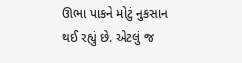ઊભા પાકને મોટું નુકસાન થઈ રહ્યું છે. એટલું જ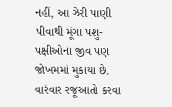નહીં, આ ઝેરી પાણી પીવાથી મૂંગા પશુ-પક્ષીઓના જીવ પણ જોખમમાં મુકાયા છે. વારંવાર રજૂઆતો કરવા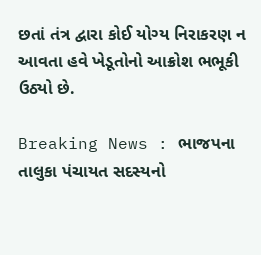છતાં તંત્ર દ્વારા કોઈ યોગ્ય નિરાકરણ ન આવતા હવે ખેડૂતોનો આક્રોશ ભભૂકી ઉઠ્યો છે.

Breaking News : ભાજપના તાલુકા પંચાયત સદસ્યનો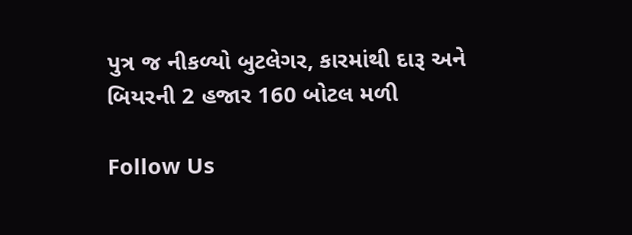પુત્ર જ નીકળ્યો બુટલેગર, કારમાંથી દારૂ અને બિયરની 2 હજાર 160 બોટલ મળી

Follow Us